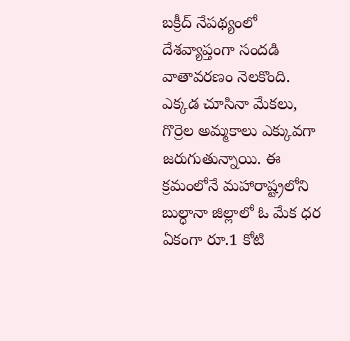బక్రీద్ నేపథ్యంలో దేశవ్యాప్తంగా సందడి వాతావరణం నెలకొంది. ఎక్కడ చూసినా మేకలు, గొర్రెల అమ్మకాలు ఎక్కువగా జరుగుతున్నాయి. ఈ క్రమంలోనే మహారాష్ట్రలోని బుల్ధానా జిల్లాలో ఓ మేక ధర ఏకంగా రూ.1 కోటి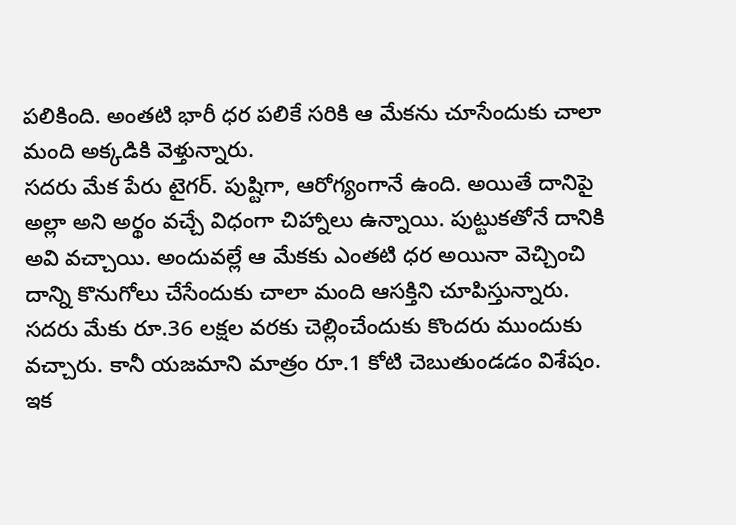పలికింది. అంతటి భారీ ధర పలికే సరికి ఆ మేకను చూసేందుకు చాలా మంది అక్కడికి వెళ్తున్నారు.
సదరు మేక పేరు టైగర్. పుష్టిగా, ఆరోగ్యంగానే ఉంది. అయితే దానిపై అల్లా అని అర్థం వచ్చే విధంగా చిహ్నాలు ఉన్నాయి. పుట్టుకతోనే దానికి అవి వచ్చాయి. అందువల్లే ఆ మేకకు ఎంతటి ధర అయినా వెచ్చించి దాన్ని కొనుగోలు చేసేందుకు చాలా మంది ఆసక్తిని చూపిస్తున్నారు. సదరు మేకు రూ.36 లక్షల వరకు చెల్లించేందుకు కొందరు ముందుకు వచ్చారు. కానీ యజమాని మాత్రం రూ.1 కోటి చెబుతుండడం విశేషం.
ఇక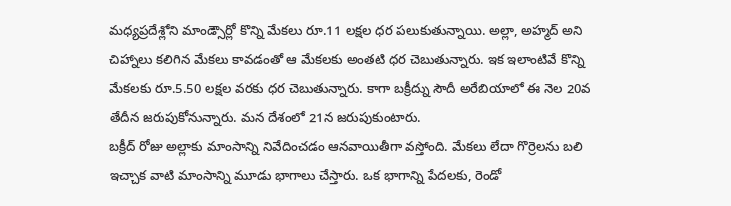మధ్యప్రదేశ్లోని మాండ్సౌర్లో కొన్ని మేకలు రూ.11 లక్షల ధర పలుకుతున్నాయి. అల్లా, అహ్మద్ అని చిహ్నాలు కలిగిన మేకలు కావడంతో ఆ మేకలకు అంతటి ధర చెబుతున్నారు. ఇక ఇలాంటివే కొన్ని మేకలకు రూ.5.50 లక్షల వరకు ధర చెబుతున్నారు. కాగా బక్రీద్ను సౌదీ అరేబియాలో ఈ నెల 20వ తేదీన జరుపుకోనున్నారు. మన దేశంలో 21న జరుపుకుంటారు.
బక్రీద్ రోజు అల్లాకు మాంసాన్ని నివేదించడం ఆనవాయితీగా వస్తోంది. మేకలు లేదా గొర్రెలను బలి ఇచ్చాక వాటి మాంసాన్ని మూడు భాగాలు చేస్తారు. ఒక భాగాన్ని పేదలకు, రెండో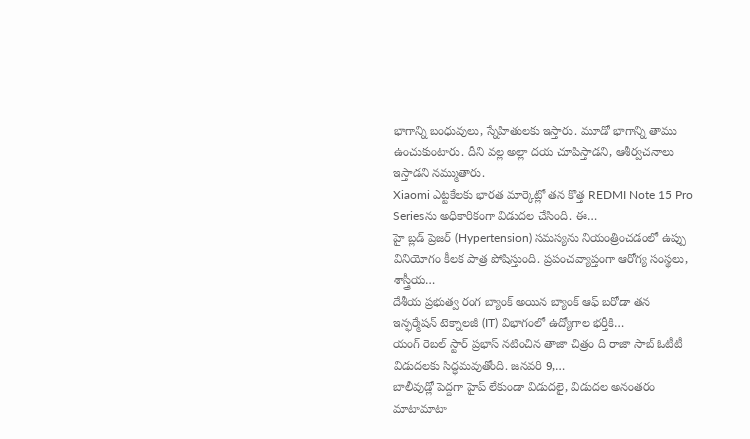భాగాన్ని బంధువులు, స్నేహితులకు ఇస్తారు. మూడో భాగాన్ని తాము ఉంచుకుంటారు. దీని వల్ల అల్లా దయ చూపిస్తాడని, ఆశీర్వచనాలు ఇస్తాడని నమ్ముతారు.
Xiaomi ఎట్టకేలకు భారత మార్కెట్లో తన కొత్త REDMI Note 15 Pro Seriesను అధికారికంగా విడుదల చేసింది. ఈ…
హై బ్లడ్ ప్రెజర్ (Hypertension) సమస్యను నియంత్రించడంలో ఉప్పు వినియోగం కీలక పాత్ర పోషిస్తుంది. ప్రపంచవ్యాప్తంగా ఆరోగ్య సంస్థలు, శాస్త్రీయ…
దేశీయ ప్రభుత్వ రంగ బ్యాంక్ అయిన బ్యాంక్ ఆఫ్ బరోడా తన ఇన్ఫర్మేషన్ టెక్నాలజీ (IT) విభాగంలో ఉద్యోగాల భర్తీకి…
యంగ్ రెబల్ స్టార్ ప్రభాస్ నటించిన తాజా చిత్రం ది రాజా సాబ్ ఓటీటీ విడుదలకు సిద్ధమవుతోంది. జనవరి 9,…
బాలీవుడ్లో పెద్దగా హైప్ లేకుండా విడుదలై, విడుదల అనంతరం మాటామాటా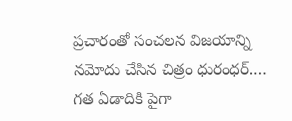ప్రచారంతో సంచలన విజయాన్ని నమోదు చేసిన చిత్రం ధురంధర్.…
గత ఏడాదికి పైగా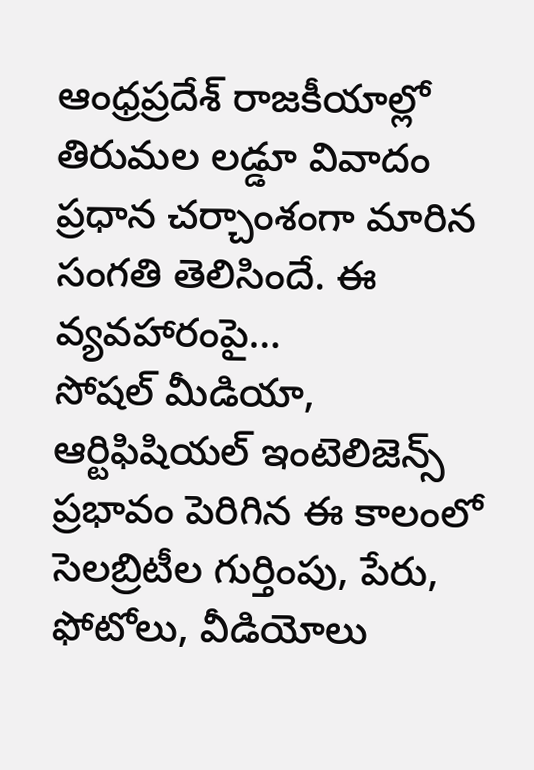ఆంధ్రప్రదేశ్ రాజకీయాల్లో తిరుమల లడ్డూ వివాదం ప్రధాన చర్చాంశంగా మారిన సంగతి తెలిసిందే. ఈ వ్యవహారంపై…
సోషల్ మీడియా, ఆర్టిఫిషియల్ ఇంటెలిజెన్స్ ప్రభావం పెరిగిన ఈ కాలంలో సెలబ్రిటీల గుర్తింపు, పేరు, ఫోటోలు, వీడియోలు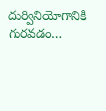దుర్వినియోగానికి గురవడం…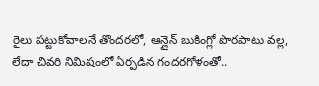రైలు పట్టుకోవాలనే తొందరలో, ఆన్లైన్ బుకింగ్లో పొరపాటు వల్ల, లేదా చివరి నిమిషంలో ఏర్పడిన గందరగోళంతో..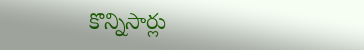కొన్నిసార్లు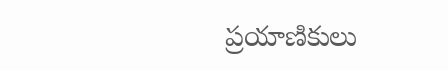ప్రయాణికులు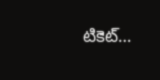టికెట్…